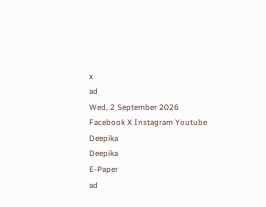x
ad
Wed, 2 September 2026
Facebook X Instagram Youtube
Deepika
Deepika
E-Paper
ad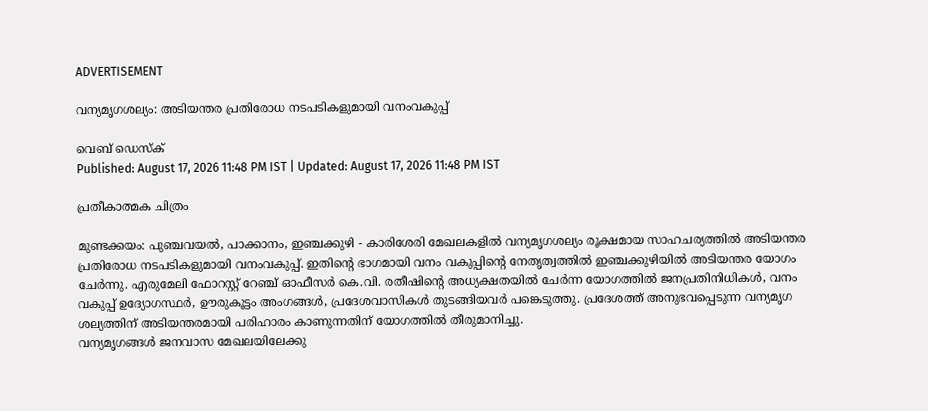ADVERTISEMENT

വന്യമൃഗശല്യം: അടിയന്തര പ്രതിരോധ നടപടികളുമായി വനംവകുപ്പ്

വെബ് ഡെസ്ക്
Published: August 17, 2026 11:48 PM IST | Updated: August 17, 2026 11:48 PM IST

പ്രതീകാത്മക ചിത്രം

മുണ്ടക്കയം: പുഞ്ചവയൽ, പാക്കാനം, ഇഞ്ചക്കുഴി - കാരിശേരി മേഖലകളിൽ വന്യമൃഗശല്യം രൂക്ഷമായ സാഹചര്യത്തിൽ അടിയന്തര പ്രതിരോധ നടപടികളുമായി വനംവകുപ്പ്. ഇതിന്‍റെ ഭാഗമായി വനം വകുപ്പിന്‍റെ നേതൃത്വത്തിൽ ഇഞ്ചക്കുഴിയിൽ അടിയന്തര യോഗം ചേർന്നു. എരുമേലി ഫോറസ്റ്റ് റേഞ്ച് ഓഫീസർ കെ.വി. രതീഷിന്‍റെ അധ്യക്ഷതയിൽ ചേർന്ന യോഗത്തിൽ ജനപ്രതിനിധികൾ, വനം വകുപ്പ് ഉദ്യോഗസ്ഥർ, ഊരുകൂട്ടം അംഗങ്ങൾ, പ്രദേശവാസികൾ തുടങ്ങിയവർ പങ്കെടുത്തു. പ്രദേശത്ത് അനുഭവപ്പെടുന്ന വന്യമൃഗ ശല്യത്തിന് അടിയന്തരമായി പരിഹാരം കാണുന്നതിന് യോഗത്തിൽ തീരുമാനിച്ചു.
വന്യമൃഗങ്ങൾ ജനവാസ മേഖലയിലേക്കു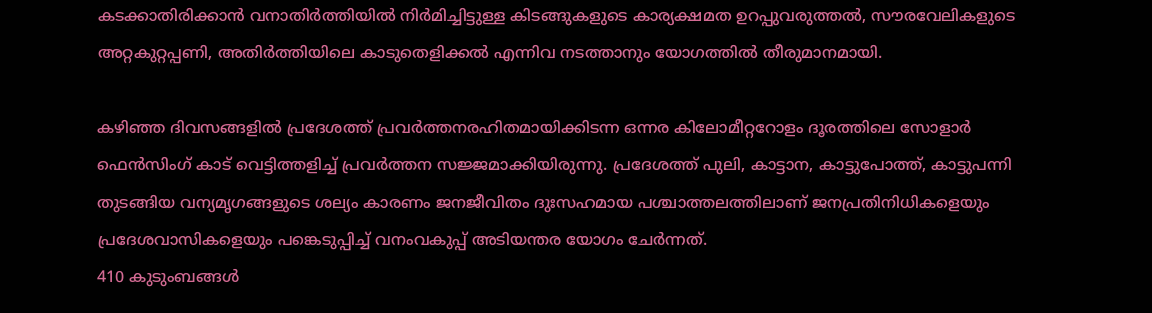കടക്കാതിരിക്കാൻ വനാതിർത്തിയിൽ നിർമിച്ചിട്ടുള്ള കിടങ്ങുകളുടെ കാര്യക്ഷമത ഉറപ്പുവരുത്തൽ, സൗരവേലികളുടെ അറ്റകുറ്റപ്പണി, അതിർത്തിയിലെ കാടുതെളിക്കൽ എന്നിവ നടത്താനും യോഗത്തിൽ തീരുമാനമായി.

കഴിഞ്ഞ ദിവസങ്ങളിൽ പ്രദേശത്ത് പ്രവർത്തനരഹിതമായിക്കിടന്ന ഒന്നര കിലോമീറ്ററോളം ദൂരത്തിലെ സോളാർ ഫെൻസിംഗ് കാട് വെട്ടിത്തളിച്ച് പ്രവർത്തന സജ്ജമാക്കിയിരുന്നു. പ്രദേശത്ത് പുലി, കാട്ടാന, കാട്ടുപോത്ത്, കാട്ടുപന്നി തുടങ്ങിയ വന്യമൃഗങ്ങളുടെ ശല്യം കാരണം ജനജീവിതം ദുഃസഹമായ പശ്ചാത്തലത്തിലാണ് ജനപ്രതിനിധികളെയും പ്രദേശവാസികളെയും പങ്കെടുപ്പിച്ച് വനംവകുപ്പ് അടിയന്തര യോഗം ചേർന്നത്.
410 കുടുംബങ്ങൾ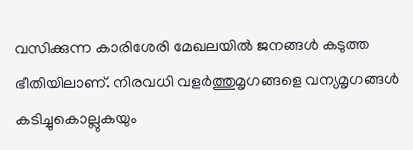വസിക്കുന്ന കാരിശേരി മേഖലയിൽ ജനങ്ങൾ കടുത്ത ഭീതിയിലാണ്. നിരവധി വളർത്തുമൃഗങ്ങളെ വന്യമൃഗങ്ങൾ കടിച്ചുകൊല്ലുകയും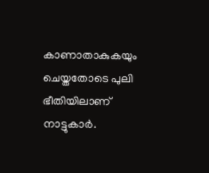കാണാതാകുകയും ചെയ്തതോടെ പുലി ഭീതിയിലാണ് നാട്ടുകാർ.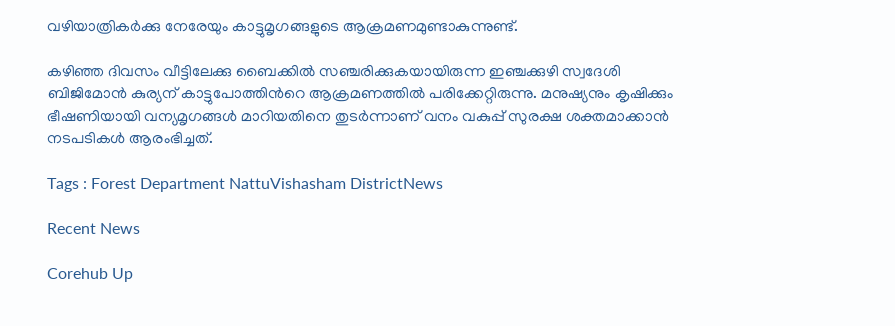വഴിയാത്രികർക്കു നേരേയും കാട്ടുമൃഗങ്ങളുടെ ആക്രമണമുണ്ടാകുന്നുണ്ട്.

കഴിഞ്ഞ ദിവസം വീട്ടിലേക്കു ബൈക്കിൽ സഞ്ചരിക്കുകയായിരുന്ന ഇഞ്ചക്കുഴി സ്വദേശി ബിജിമോൻ കുര്യന് കാട്ടുപോത്തിന്‍റെ ആക്രമണത്തിൽ പരിക്കേറ്റിരുന്നു. മനുഷ്യനും കൃഷിക്കും ഭീഷണിയായി വന്യമൃഗങ്ങൾ മാറിയതിനെ തുടർന്നാണ് വനം വകുപ്പ് സുരക്ഷ ശക്തമാക്കാൻ നടപടികൾ ആരംഭിച്ചത്.

Tags : Forest Department NattuVishasham DistrictNews

Recent News

Corehub Up